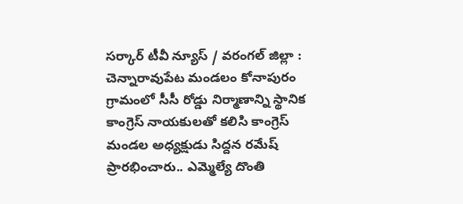సర్కార్ టీవీ న్యూస్ / వరంగల్ జిల్లా : చెన్నారావుపేట మండలం కోనాపురం గ్రామంలో సీసీ రోడ్డు నిర్మాణాన్ని స్థానిక కాంగ్రెస్ నాయకులతో కలిసి కాంగ్రెస్ మండల అధ్యక్షుడు సిద్దన రమేష్ ప్రారభించారు.. ఎమ్మెల్యే దొంతి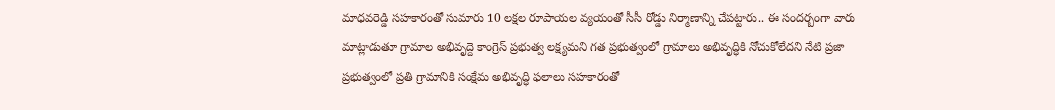మాధవరెడ్డి సహకారంతో సుమారు 10 లక్షల రూపాయల వ్యయంతో సీసీ రోడ్డు నిర్మాణాన్ని చేపట్టారు.. ఈ సందర్బంగా వారు మాట్లాడుతూ గ్రామాల అభివృద్దె కాంగ్రెస్ ప్రభుత్వ లక్ష్యమని గత ప్రభుత్వంలో గ్రామాలు అభివృద్ధికి నోచుకోలేదని నేటి ప్రజా ప్రభుత్వంలో ప్రతి గ్రామానికి సంక్షేమ అభివృద్ధి ఫలాలు సహకారంతో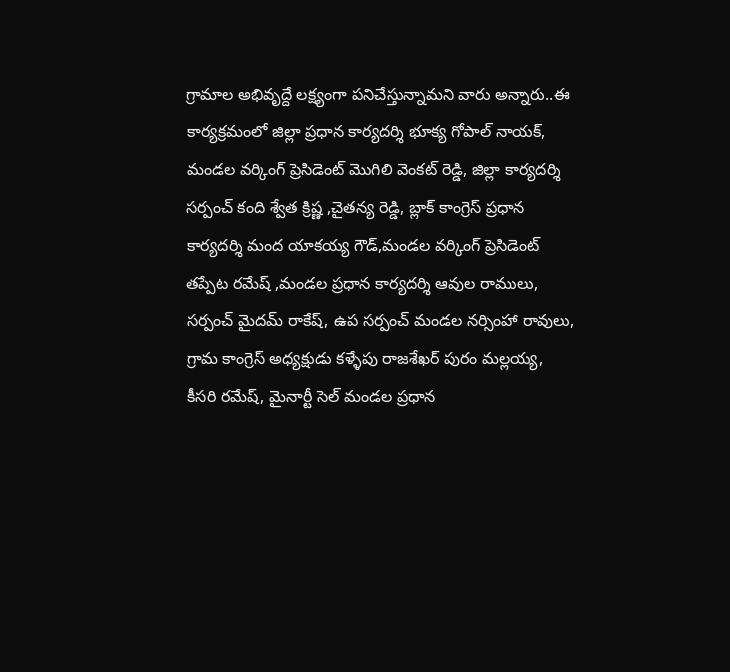గ్రామాల అభివృద్దే లక్ష్యంగా పనిచేస్తున్నామని వారు అన్నారు..ఈ కార్యక్రమంలో జిల్లా ప్రధాన కార్యదర్శి భూక్య గోపాల్ నాయక్, మండల వర్కింగ్ ప్రెసిడెంట్ మొగిలి వెంకట్ రెడ్డి, జిల్లా కార్యదర్శి సర్పంచ్ కంది శ్వేత క్రిష్ణ ,చైతన్య రెడ్డి, బ్లాక్ కాంగ్రెస్ ప్రధాన కార్యదర్శి మంద యాకయ్య గౌడ్,మండల వర్కింగ్ ప్రెసిడెంట్ తప్పేట రమేష్ ,మండల ప్రధాన కార్యదర్శి ఆవుల రాములు, సర్పంచ్ మైదమ్ రాకేష్, ఉప సర్పంచ్ మండల నర్సింహా రావులు, గ్రామ కాంగ్రెస్ అధ్యక్షుడు కళ్ళేపు రాజశేఖర్ పురం మల్లయ్య, కీసరి రమేష్, మైనార్టీ సెల్ మండల ప్రధాన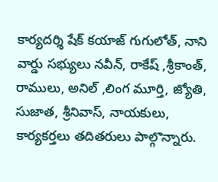కార్యదర్శి షేక్ కయాజ్ గుగులోత్, నాని వార్డు సభ్యులు నవీన్, రాకేష్ ,శ్రీకాంత్, రాములు, అనిల్ ,లింగ మూర్తి, జ్యోతి, సుజాత, శ్రీనివాస్, నాయకులు, కార్యకర్తలు తదితరులు పాల్గొన్నారు.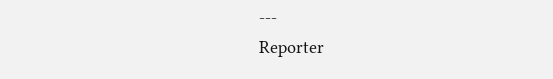---
Reporter